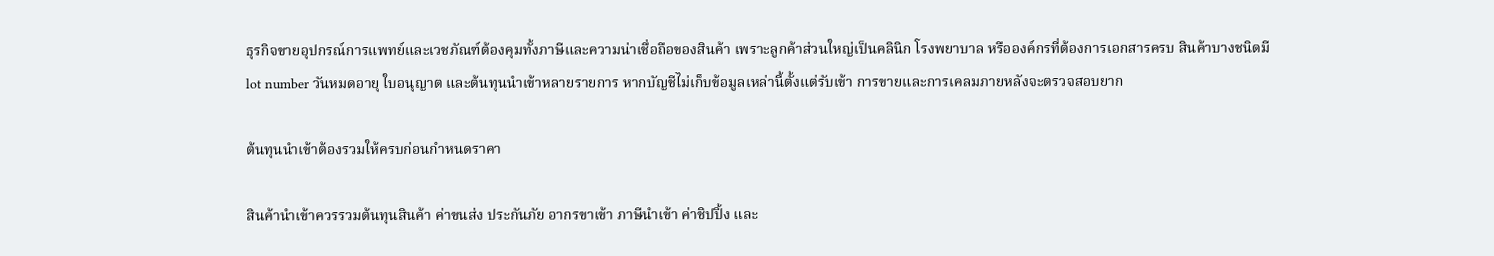ธุรกิจขายอุปกรณ์การแพทย์และเวชภัณฑ์ต้องคุมทั้งภาษีและความน่าเชื่อถือของสินค้า เพราะลูกค้าส่วนใหญ่เป็นคลินิก โรงพยาบาล หรือองค์กรที่ต้องการเอกสารครบ สินค้าบางชนิดมี lot number วันหมดอายุ ใบอนุญาต และต้นทุนนำเข้าหลายรายการ หากบัญชีไม่เก็บข้อมูลเหล่านี้ตั้งแต่รับเข้า การขายและการเคลมภายหลังจะตรวจสอบยาก

ต้นทุนนำเข้าต้องรวมให้ครบก่อนกำหนดราคา

สินค้านำเข้าควรรวมต้นทุนสินค้า ค่าขนส่ง ประกันภัย อากรขาเข้า ภาษีนำเข้า ค่าชิปปิ้ง และ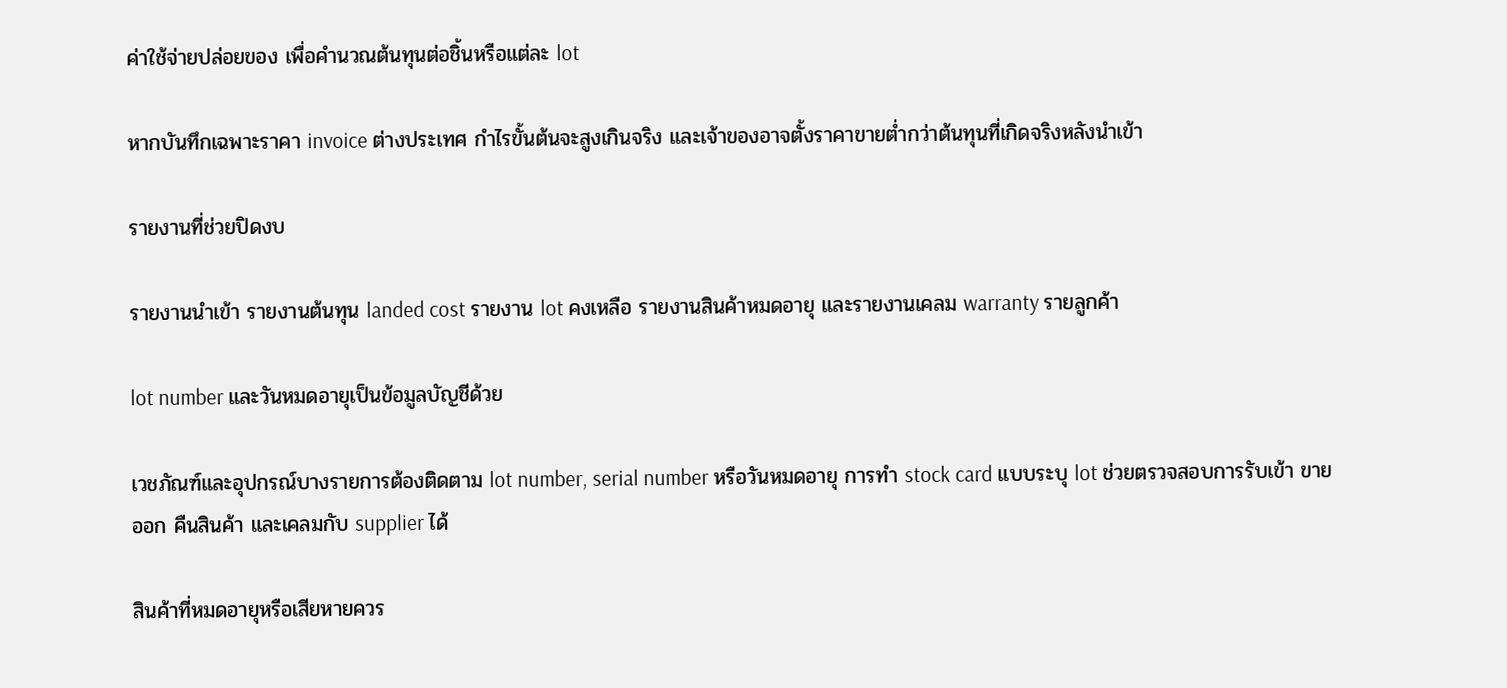ค่าใช้จ่ายปล่อยของ เพื่อคำนวณต้นทุนต่อชิ้นหรือแต่ละ lot

หากบันทึกเฉพาะราคา invoice ต่างประเทศ กำไรขั้นต้นจะสูงเกินจริง และเจ้าของอาจตั้งราคาขายต่ำกว่าต้นทุนที่เกิดจริงหลังนำเข้า

รายงานที่ช่วยปิดงบ

รายงานนำเข้า รายงานต้นทุน landed cost รายงาน lot คงเหลือ รายงานสินค้าหมดอายุ และรายงานเคลม warranty รายลูกค้า

lot number และวันหมดอายุเป็นข้อมูลบัญชีด้วย

เวชภัณฑ์และอุปกรณ์บางรายการต้องติดตาม lot number, serial number หรือวันหมดอายุ การทำ stock card แบบระบุ lot ช่วยตรวจสอบการรับเข้า ขายออก คืนสินค้า และเคลมกับ supplier ได้

สินค้าที่หมดอายุหรือเสียหายควร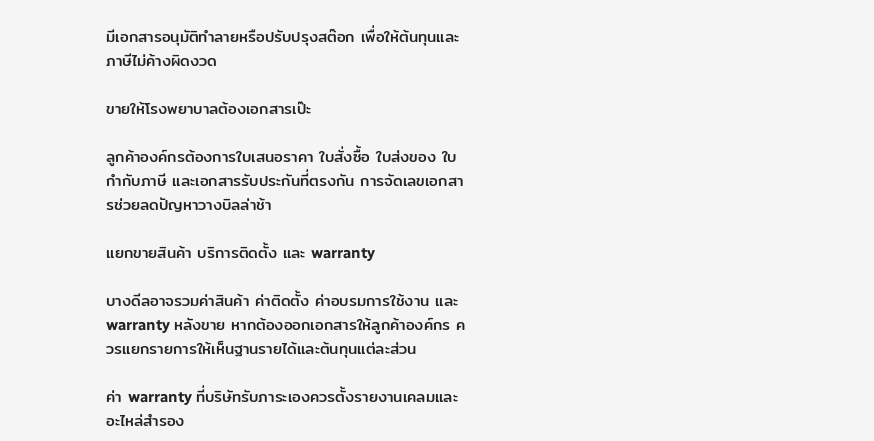มีเอกสารอนุมัติทำลายหรือปรับปรุงสต๊อก เพื่อให้ต้นทุนและภาษีไม่ค้างผิดงวด

ขายให้โรงพยาบาลต้องเอกสารเป๊ะ

ลูกค้าองค์กรต้องการใบเสนอราคา ใบสั่งซื้อ ใบส่งของ ใบกำกับภาษี และเอกสารรับประกันที่ตรงกัน การจัดเลขเอกสารช่วยลดปัญหาวางบิลล่าช้า

แยกขายสินค้า บริการติดตั้ง และ warranty

บางดีลอาจรวมค่าสินค้า ค่าติดตั้ง ค่าอบรมการใช้งาน และ warranty หลังขาย หากต้องออกเอกสารให้ลูกค้าองค์กร ควรแยกรายการให้เห็นฐานรายได้และต้นทุนแต่ละส่วน

ค่า warranty ที่บริษัทรับภาระเองควรตั้งรายงานเคลมและอะไหล่สำรอง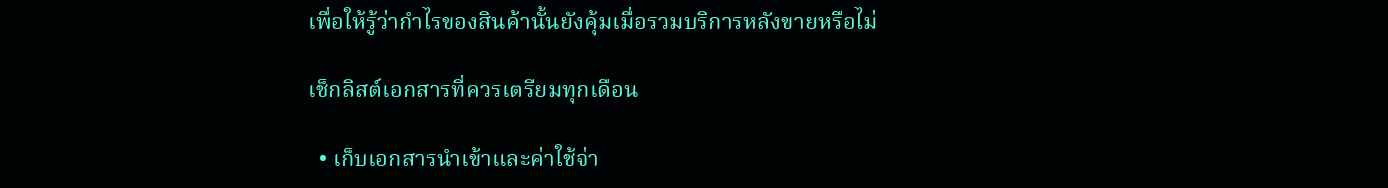เพื่อให้รู้ว่ากำไรของสินค้านั้นยังคุ้มเมื่อรวมบริการหลังขายหรือไม่

เช็กลิสต์เอกสารที่ควรเตรียมทุกเดือน

  • เก็บเอกสารนำเข้าและค่าใช้จ่า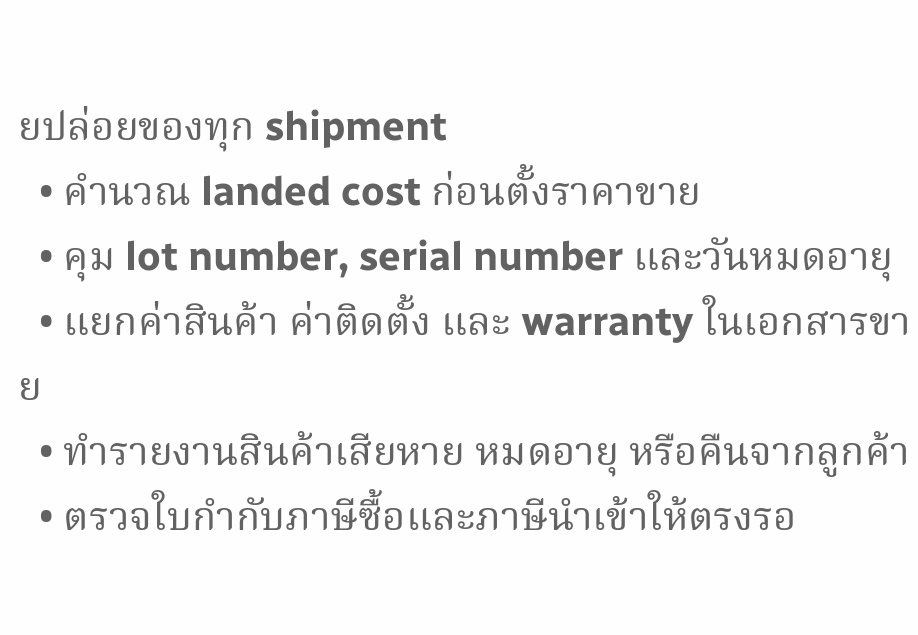ยปล่อยของทุก shipment
  • คำนวณ landed cost ก่อนตั้งราคาขาย
  • คุม lot number, serial number และวันหมดอายุ
  • แยกค่าสินค้า ค่าติดตั้ง และ warranty ในเอกสารขาย
  • ทำรายงานสินค้าเสียหาย หมดอายุ หรือคืนจากลูกค้า
  • ตรวจใบกำกับภาษีซื้อและภาษีนำเข้าให้ตรงรอ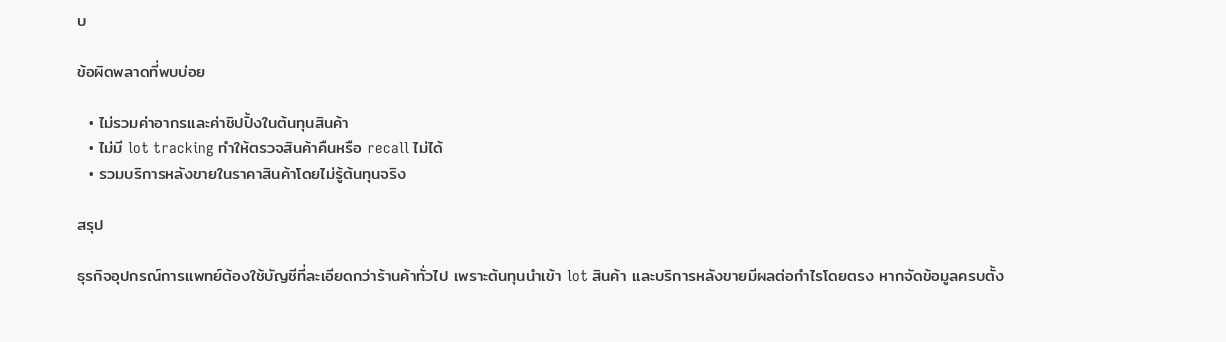บ

ข้อผิดพลาดที่พบบ่อย

  • ไม่รวมค่าอากรและค่าชิปปิ้งในต้นทุนสินค้า
  • ไม่มี lot tracking ทำให้ตรวจสินค้าคืนหรือ recall ไม่ได้
  • รวมบริการหลังขายในราคาสินค้าโดยไม่รู้ต้นทุนจริง

สรุป

ธุรกิจอุปกรณ์การแพทย์ต้องใช้บัญชีที่ละเอียดกว่าร้านค้าทั่วไป เพราะต้นทุนนำเข้า lot สินค้า และบริการหลังขายมีผลต่อกำไรโดยตรง หากจัดข้อมูลครบตั้ง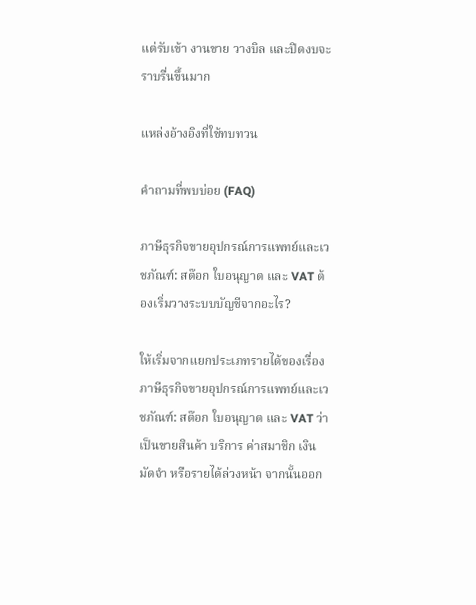แต่รับเข้า งานขาย วางบิล และปิดงบจะราบรื่นขึ้นมาก

แหล่งอ้างอิงที่ใช้ทบทวน

คำถามที่พบบ่อย (FAQ)

ภาษีธุรกิจขายอุปกรณ์การแพทย์และเวชภัณฑ์: สต๊อก ใบอนุญาต และ VAT ต้องเริ่มวางระบบบัญชีจากอะไร?

ให้เริ่มจากแยกประเภทรายได้ของเรื่อง ภาษีธุรกิจขายอุปกรณ์การแพทย์และเวชภัณฑ์: สต๊อก ใบอนุญาต และ VAT ว่าเป็นขายสินค้า บริการ ค่าสมาชิก เงินมัดจำ หรือรายได้ล่วงหน้า จากนั้นออก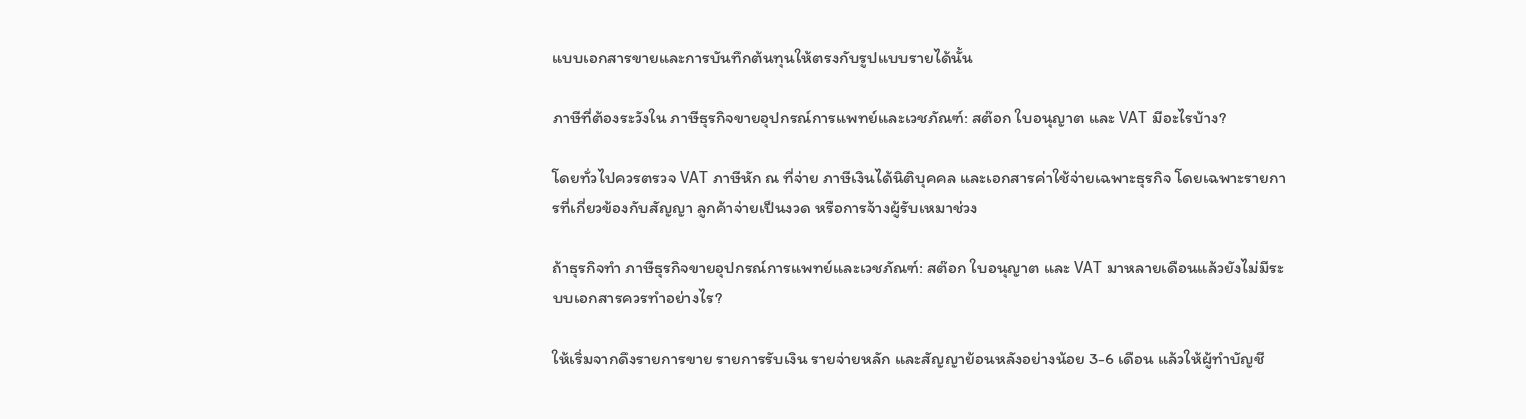แบบเอกสารขายและการบันทึกต้นทุนให้ตรงกับรูปแบบรายได้นั้น

ภาษีที่ต้องระวังใน ภาษีธุรกิจขายอุปกรณ์การแพทย์และเวชภัณฑ์: สต๊อก ใบอนุญาต และ VAT มีอะไรบ้าง?

โดยทั่วไปควรตรวจ VAT ภาษีหัก ณ ที่จ่าย ภาษีเงินได้นิติบุคคล และเอกสารค่าใช้จ่ายเฉพาะธุรกิจ โดยเฉพาะรายการที่เกี่ยวข้องกับสัญญา ลูกค้าจ่ายเป็นงวด หรือการจ้างผู้รับเหมาช่วง

ถ้าธุรกิจทำ ภาษีธุรกิจขายอุปกรณ์การแพทย์และเวชภัณฑ์: สต๊อก ใบอนุญาต และ VAT มาหลายเดือนแล้วยังไม่มีระบบเอกสารควรทำอย่างไร?

ให้เริ่มจากดึงรายการขาย รายการรับเงิน รายจ่ายหลัก และสัญญาย้อนหลังอย่างน้อย 3-6 เดือน แล้วให้ผู้ทำบัญชี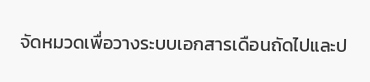จัดหมวดเพื่อวางระบบเอกสารเดือนถัดไปและป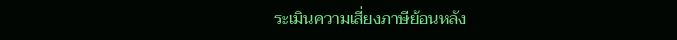ระเมินความเสี่ยงภาษีย้อนหลัง